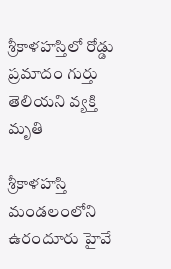శ్రీకాళహస్తిలో రోడ్డు ప్రమాదం గుర్తు తెలియని వ్యక్తి మృతి

శ్రీకాళహస్తి మండలంలోని ఉరందూరు హైవే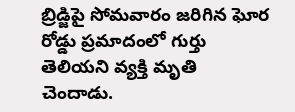బ్రిడ్జిపై సోమవారం జరిగిన ఘోర రోడ్డు ప్రమాదంలో గుర్తు తెలియని వ్యక్తి మృతి చెందాడు.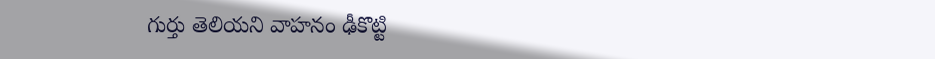గుర్తు తెలియని వాహనం ఢీకొట్టి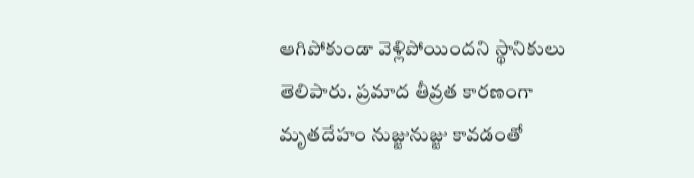ఆగిపోకుండా వెళ్లిపోయిందని స్థానికులు తెలిపారు. ప్రమాద తీవ్రత కారణంగా మృతదేహం నుజ్జునుజ్జు కావడంతో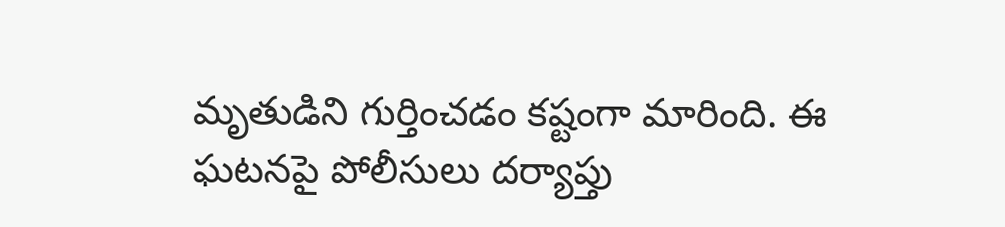మృతుడిని గుర్తించడం కష్టంగా మారింది. ఈ ఘటనపై పోలీసులు దర్యాప్తు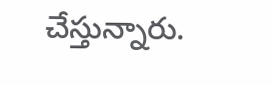చేస్తున్నారు.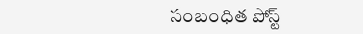సంబంధిత పోస్ట్